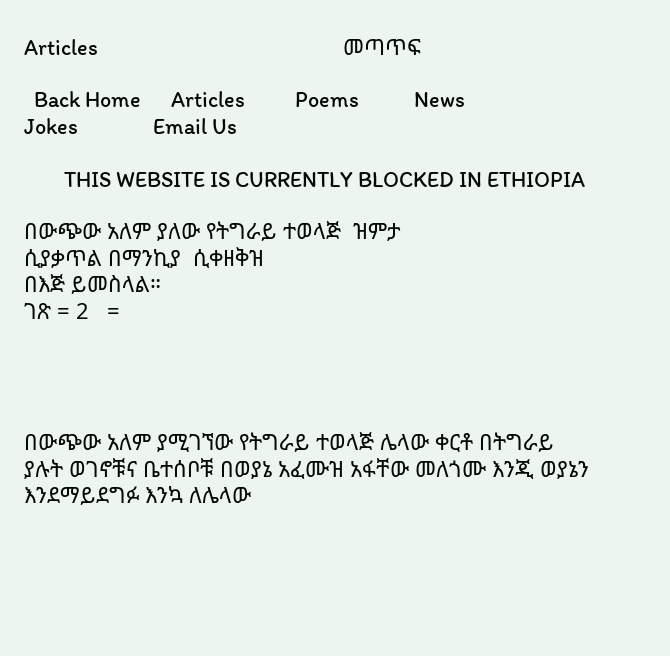Articles                                                 መጣጥፍ

  Back Home      Articles          Poems           News              Jokes               Email Us

        THIS WEBSITE IS CURRENTLY BLOCKED IN ETHIOPIA

በውጭው አለም ያለው የትግራይ ተወላጅ  ዝምታ
ሲያቃጥል በማንኪያ  ሲቀዘቅዝ
በእጅ ይመስላል።
ገጽ = 2   =




በውጭው አለም ያሚገኘው የትግራይ ተወላጅ ሌላው ቀርቶ በትግራይ ያሉት ወገኖቹና ቤተሰቦቹ በወያኔ አፈሙዝ አፋቸው መለጎሙ እንጂ ወያኔን እንደማይደግፉ እንኳ ለሌላው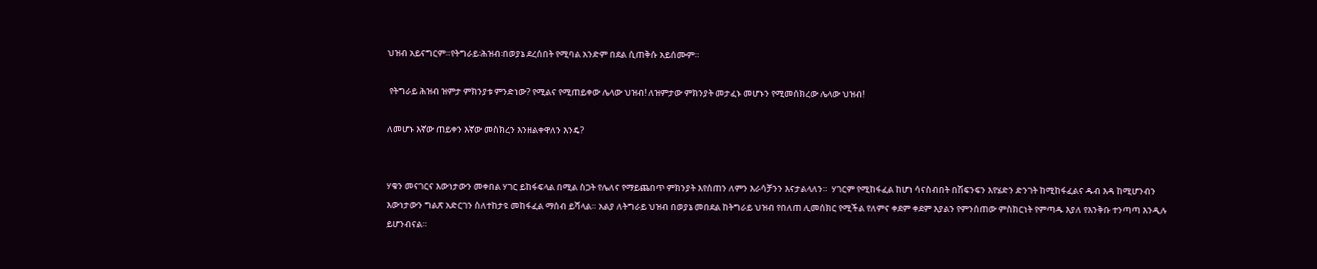ህዝብ አይናግርም።የትግራይ፡ሕዝብ፡በወያኔ ደረሰበት የሚባል አንድም በደል ሲጠቅሱ አይሰሙም።

 የትግራይ ሕዝብ ዝምታ ምክንያቱ ምንድነው? የሚልና የሚጠይቀው ሌላው ህዝብ! ለዝምታው ምክንያት መታፈኑ መሆኑን የሚመሰክረው ሌላው ህዝብ!

ለመሆኑ እኛው ጠይቀን እኛው መስክረን እንዘልቀዋለን እንዴ?


ሃቁን መናገርና እውነታውን መቀበል ሃገር ይከፋፍላል በሚል ስጋት የሌለና የማይጨበጥ ምክንያት እየሰጠን ለምን እራሳቻንን እናታልላለን።  ሃገርም የሚከፋፈል ከሆነ ሳናስብበት በሽፍንፍን እየሄድን ድንገት ከሚከፋፈልና ዱብ እዳ ከሚሆንብን እውነታውን ግልጽ አድርገን ስለተከታዩ መከፋፈል ማሰብ ይሻላል። አልያ ለትግራይ ህዝብ በወያኔ መበደል ከትግራይ ህዝብ የበለጠ ሊመሰክር የሚችል የለምና ቀደም ቀደም እያልን የምንሰጠው ምስክርነት የምጣዱ እያለ የእንቅቡ ተንጣጣ እንዲሉ ይሆንብናል።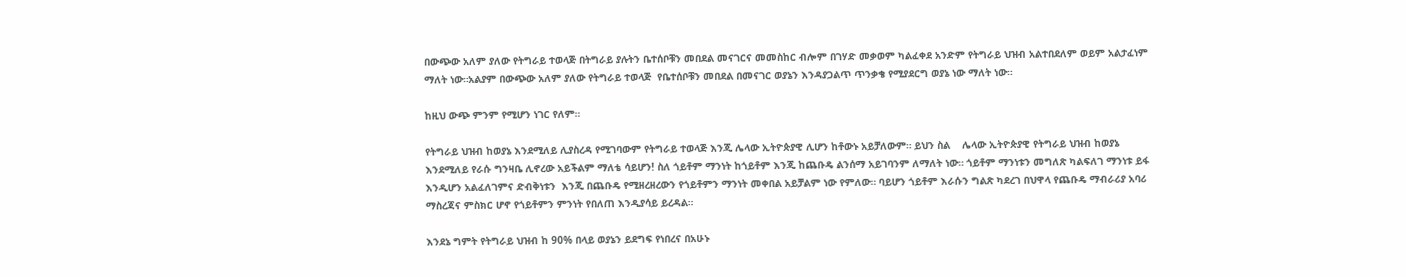በውጭው አለም ያለው የትግራይ ተወላጅ በትግራይ ያሉትን ቤተሰቦቹን መበደል መናገርና መመስከር ብሎም በገሃድ መቃወም ካልፈቀደ አንድም የትግራይ ህዝብ አልተበደለም ወይም አልታፈነም ማለት ነው።አልያም በውጭው አለም ያለው የትግራይ ተወላጅ  የቤተሰቦቹን መበደል በመናገር ወያኔን እንዳያጋልጥ ጥንቃቄ የሚያደርግ ወያኔ ነው ማለት ነው።

ከዚህ ውጭ ምንም የሚሆን ነገር የለም።

የትግራይ ህዝብ ከወያኔ እንደሚለይ ሊያስረዳ የሚገባውም የትግራይ ተወላጅ እንጂ ሌላው ኢትዮጵያዊ ሊሆን ከቶውኑ አይቻለውም። ይህን ስል    ሌላው ኢትዮጵያዊ የትግራይ ህዝብ ከወያኔ እንደሚለይ የራሱ ግንዛቤ ሊኖረው አይችልም ማለቴ ሳይሆን! ስለ ጎይቶም ማንነት ከጎይቶም እንጂ ከጨቡዴ ልንሰማ አይገባንም ለማለት ነው። ጎይቶም ማንነቱን መግለጽ ካልፍለገ ማንነቱ ይፋ እንዲሆን አልፈለገምና ድብቅነቱን  እንጂ በጨቡዴ የሚዘረዘረውን የጎይቶምን ማንነት መቀበል አይቻልም ነው የምለው። ባይሆን ጎይቶም እራሱን ግልጽ ካደረገ በህዋላ የጨቡዴ ማብራሪያ አባሪ ማስረጃና ምስክር ሆኖ የጎይቶምን ምንነት የበለጠ እንዲያሳይ ይረዳል።

እንደኔ ግምት የትግራይ ህዝብ ከ 90% በላይ ወያኔን ይደግፍ የነበረና በአሁኑ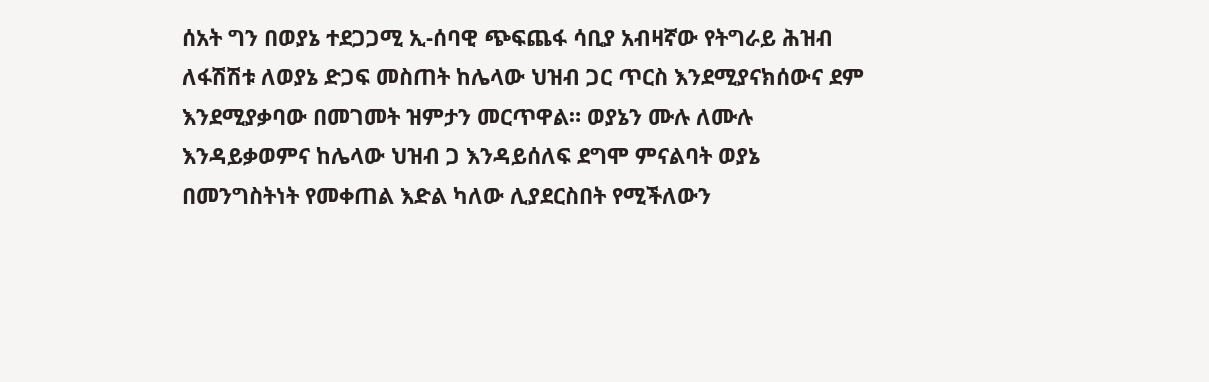ሰአት ግን በወያኔ ተደጋጋሚ ኢ-ሰባዊ ጭፍጨፋ ሳቢያ አብዛኛው የትግራይ ሕዝብ ለፋሽሽቱ ለወያኔ ድጋፍ መስጠት ከሌላው ህዝብ ጋር ጥርስ እንደሚያናክሰውና ደም እንደሚያቃባው በመገመት ዝምታን መርጥዋል። ወያኔን ሙሉ ለሙሉ እንዳይቃወምና ከሌላው ህዝብ ጋ እንዳይሰለፍ ደግሞ ምናልባት ወያኔ በመንግስትነት የመቀጠል እድል ካለው ሊያደርስበት የሚችለውን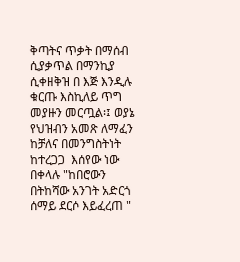ቅጣትና ጥቃት በማሰብ ሲያቃጥል በማንኪያ ሲቀዘቅዝ በ እጅ እንዲሉ ቁርጡ እስኪለይ ጥግ መያዙን መርጧል፡፤ ወያኔ የህዝብን አመጽ ለማፈን ከቻለና በመንግስትነት ከተረጋጋ  እሰየው ነው በቀላሉ "ከበሮውን በትከሻው አንገት አድርጎ   ሰማይ ደርሶ እይፈረጠ "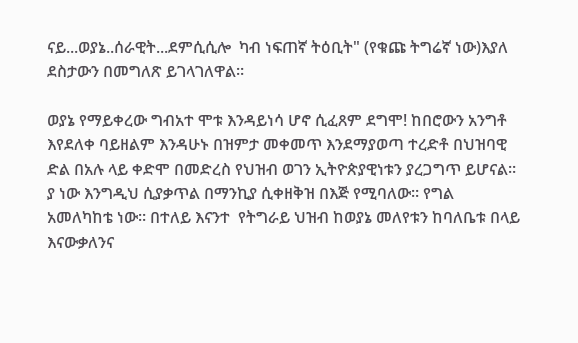ናይ...ወያኔ..ሰራዊት...ደምሲሲሎ  ካብ ነፍጠኛ ትዕቢት" (የቁጩ ትግሬኛ ነው)እያለ ደስታውን በመግለጽ ይገላገለዋል።

ወያኔ የማይቀረው ግብአተ ሞቱ እንዳይነሳ ሆኖ ሲፈጸም ደግሞ! ከበሮውን አንግቶ እየደለቀ ባይዘልም እንዳሁኑ በዝምታ መቀመጥ እንደማያወጣ ተረድቶ በህዝባዊ ድል በአሉ ላይ ቀድሞ በመድረስ የህዝብ ወገን ኢትዮጵያዊነቱን ያረጋግጥ ይሆናል። ያ ነው እንግዲህ ሲያቃጥል በማንኪያ ሲቀዘቅዝ በእጅ የሚባለው። የግል አመለካከቴ ነው። በተለይ እናንተ  የትግራይ ህዝብ ከወያኔ መለየቱን ከባለቤቱ በላይ እናውቃለንና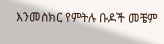እንመስክር የምትሉ ቡዶች መቼም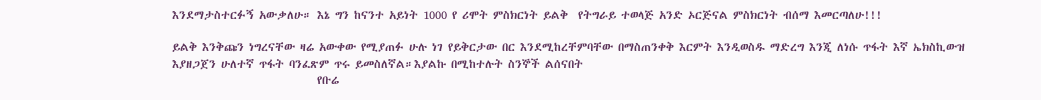እንደማታስተርፉኝ አውቃለሁ። እኔ ግን ከናንተ አይነት 1000 የ ሪሞት ምስክርነት ይልቅ  የትግራይ ተወላጅ አንድ ኦርጅናል ምስክርነት ብሰማ እመርጣለሁ!!!

ይልቅ እንቅጩን ነግረናቸው ዛሬ አውቀው የሚያጠፉ ሁሉ ነገ የይቅርታው በር እንደሚከረቸምባቸው በማስጠንቀቅ እርምት እንዲወስዱ ማድረግ እንጂ ለነሱ ጥፋት እኛ ኤክስኪውዝ እያዘጋጀን ሁለተኛ ጥፋት ባንፈጽም ጥሩ ይመስለኛል።እያልኩ በሚከተሉት ስንኞች ልሰናበት
                             የቡሬ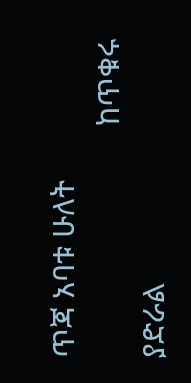ጥጃ አባቱ ሁለት
                             ከጥቁሩ ያድራል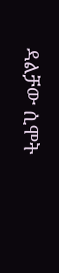ዳልቻው ሲሞት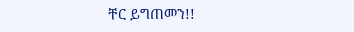ቸር ይግጠመን!!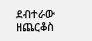ደብተራው ዘጨርቆስ